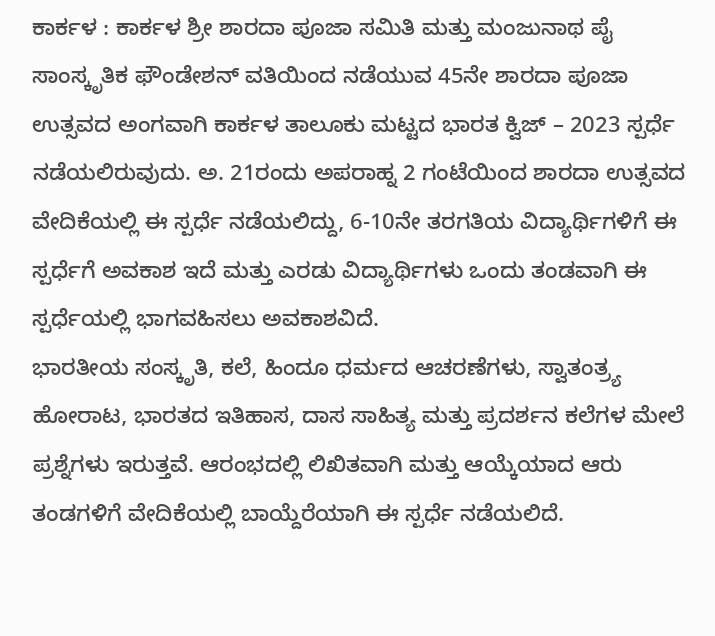ಕಾರ್ಕಳ : ಕಾರ್ಕಳ ಶ್ರೀ ಶಾರದಾ ಪೂಜಾ ಸಮಿತಿ ಮತ್ತು ಮಂಜುನಾಥ ಪೈ ಸಾಂಸ್ಕೃತಿಕ ಫೌಂಡೇಶನ್ ವತಿಯಿಂದ ನಡೆಯುವ 45ನೇ ಶಾರದಾ ಪೂಜಾ ಉತ್ಸವದ ಅಂಗವಾಗಿ ಕಾರ್ಕಳ ತಾಲೂಕು ಮಟ್ಟದ ಭಾರತ ಕ್ವಿಜ್ – 2023 ಸ್ಪರ್ಧೆ ನಡೆಯಲಿರುವುದು. ಅ. 21ರಂದು ಅಪರಾಹ್ನ 2 ಗಂಟೆಯಿಂದ ಶಾರದಾ ಉತ್ಸವದ ವೇದಿಕೆಯಲ್ಲಿ ಈ ಸ್ಪರ್ಧೆ ನಡೆಯಲಿದ್ದು, 6-10ನೇ ತರಗತಿಯ ವಿದ್ಯಾರ್ಥಿಗಳಿಗೆ ಈ ಸ್ಪರ್ಧೆಗೆ ಅವಕಾಶ ಇದೆ ಮತ್ತು ಎರಡು ವಿದ್ಯಾರ್ಥಿಗಳು ಒಂದು ತಂಡವಾಗಿ ಈ ಸ್ಪರ್ಧೆಯಲ್ಲಿ ಭಾಗವಹಿಸಲು ಅವಕಾಶವಿದೆ.
ಭಾರತೀಯ ಸಂಸ್ಕೃತಿ, ಕಲೆ, ಹಿಂದೂ ಧರ್ಮದ ಆಚರಣೆಗಳು, ಸ್ವಾತಂತ್ರ್ಯ ಹೋರಾಟ, ಭಾರತದ ಇತಿಹಾಸ, ದಾಸ ಸಾಹಿತ್ಯ ಮತ್ತು ಪ್ರದರ್ಶನ ಕಲೆಗಳ ಮೇಲೆ ಪ್ರಶ್ನೆಗಳು ಇರುತ್ತವೆ. ಆರಂಭದಲ್ಲಿ ಲಿಖಿತವಾಗಿ ಮತ್ತು ಆಯ್ಕೆಯಾದ ಆರು ತಂಡಗಳಿಗೆ ವೇದಿಕೆಯಲ್ಲಿ ಬಾಯ್ದೆರೆಯಾಗಿ ಈ ಸ್ಪರ್ಧೆ ನಡೆಯಲಿದೆ.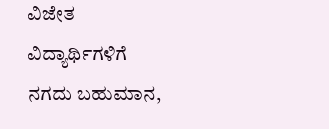ವಿಜೇತ ವಿದ್ಯಾರ್ಥಿಗಳಿಗೆ ನಗದು ಬಹುಮಾನ,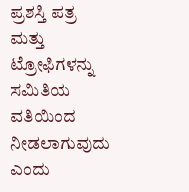ಪ್ರಶಸ್ತಿ ಪತ್ರ ಮತ್ತು ಟ್ರೋಫಿಗಳನ್ನು ಸಮಿತಿಯ ವತಿಯಿಂದ ನೀಡಲಾಗುವುದು ಎಂದು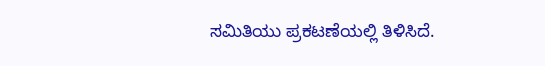ಸಮಿತಿಯು ಪ್ರಕಟಣೆಯಲ್ಲಿ ತಿಳಿಸಿದೆ.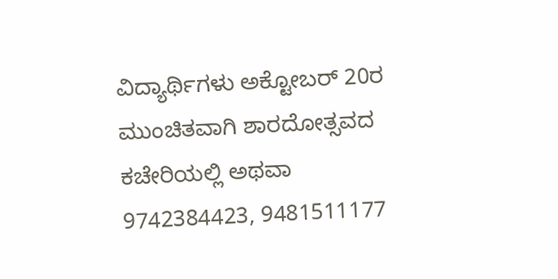ವಿದ್ಯಾರ್ಥಿಗಳು ಅಕ್ಟೋಬರ್ 20ರ ಮುಂಚಿತವಾಗಿ ಶಾರದೋತ್ಸವದ ಕಚೇರಿಯಲ್ಲಿ ಅಥವಾ 9742384423, 9481511177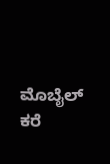ಮೊಬೈಲ್ ಕರೆ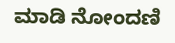ಮಾಡಿ ನೋಂದಣಿ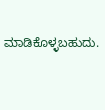ಮಾಡಿಕೊಳ್ಳಬಹುದು.